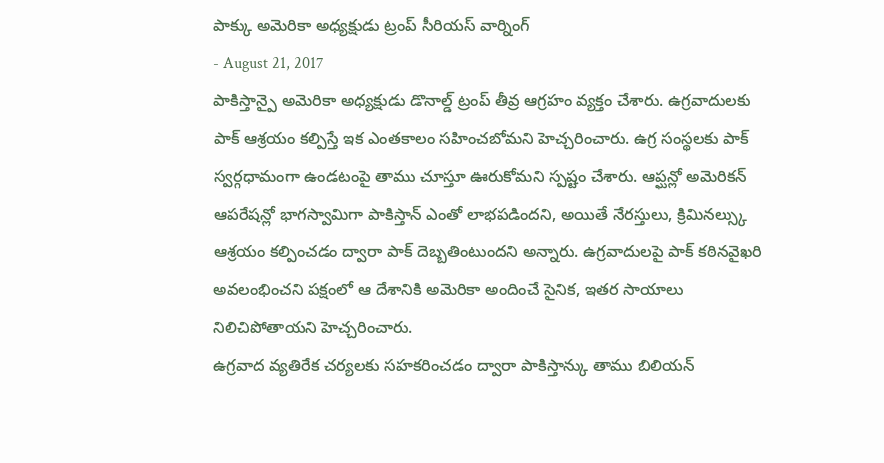పాక్కు అమెరికా అధ్యక్షుడు ట్రంప్ సీరియస్ వార్నింగ్
- August 21, 2017
పాకిస్తాన్పై అమెరికా అధ్యక్షుడు డొనాల్డ్ ట్రంప్ తీవ్ర ఆగ్రహం వ్యక్తం చేశారు. ఉగ్రవాదులకు పాక్ ఆశ్రయం కల్పిస్తే ఇక ఎంతకాలం సహించబోమని హెచ్చరించారు. ఉగ్ర సంస్థలకు పాక్ స్వర్గధామంగా ఉండటంపై తాము చూస్తూ ఊరుకోమని స్పష్టం చేశారు. ఆప్ఘన్లో అమెరికన్ ఆపరేషన్లో భాగస్వామిగా పాకిస్తాన్ ఎంతో లాభపడిందని, అయితే నేరస్తులు, క్రిమినల్స్కు ఆశ్రయం కల్పించడం ద్వారా పాక్ దెబ్బతింటుందని అన్నారు. ఉగ్రవాదులపై పాక్ కఠినవైఖరి అవలంభించని పక్షంలో ఆ దేశానికి అమెరికా అందించే సైనిక, ఇతర సాయాలు నిలిచిపోతాయని హెచ్చరించారు.
ఉగ్రవాద వ్యతిరేక చర్యలకు సహకరించడం ద్వారా పాకిస్తాన్కు తాము బిలియన్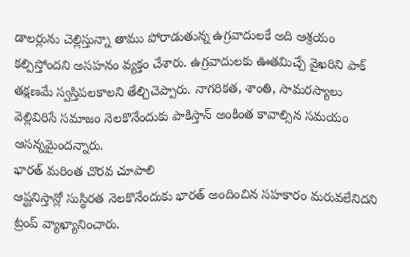డాలర్లును చెల్లిస్తున్నా తాము పోరాడుతున్న ఉగ్రవాదులకే అది ఆశ్రయం కల్పిస్తోందని అసహనం వ్యక్తం చేశారు. ఉగ్రవాదులకు ఊతమిచ్చే వైఖరిని పాక్ తక్షణమే స్వస్తిపలకాలని తేల్చిచెప్పారు. నాగరికత, శాంతి, సామరస్యాలు వెల్లివిరిసే సమాజం నెలకొనేందుకు పాకిస్తాన్ అంకింత కావాల్సిన సమయం ఆసన్నమైందన్నారు.
భారత్ మరింత చొరవ చూపాలి
ఆప్ఘనిస్తాన్లో సుస్థిరత నెలకొనేందుకు భారత్ అందించిన సహకారం మరువలేనిదని ట్రంప్ వ్యాఖ్యానించారు.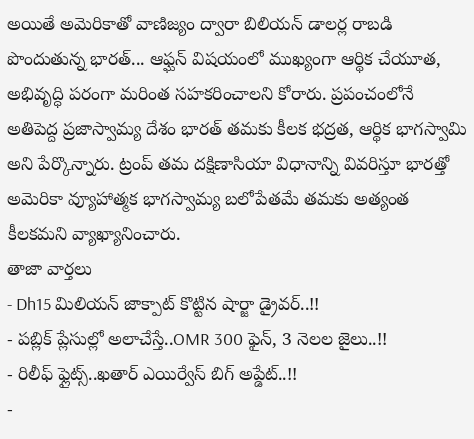అయితే అమెరికాతో వాణిజ్యం ద్వారా బిలియన్ డాలర్ల రాబడి పొందుతున్న భారత్... ఆఫ్ఘన్ విషయంలో ముఖ్యంగా ఆర్థిక చేయూత, అభివృద్ధి పరంగా మరింత సహకరించాలని కోరారు. ప్రపంచంలోనే అతిపెద్ద ప్రజాస్వామ్య దేశం భారత్ తమకు కీలక భద్రత, ఆర్థిక భాగస్వామి అని పేర్కొన్నారు. ట్రంప్ తమ దక్షిణాసియా విధానాన్ని వివరిస్తూ భారత్తో అమెరికా వ్యూహాత్మక భాగస్వామ్య బలోపేతమే తమకు అత్యంత కీలకమని వ్యాఖ్యానించారు.
తాజా వార్తలు
- Dh15 మిలియన్ జాక్పాట్ కొట్టిన షార్జా డ్రైవర్..!!
- పబ్లిక్ ప్లేసుల్లో అలాచేస్తే..OMR 300 ఫైన్, 3 నెలల జైలు..!!
- రిలీఫ్ ఫ్లైట్స్..ఖతార్ ఎయిర్వేస్ బిగ్ అప్డేట్..!!
-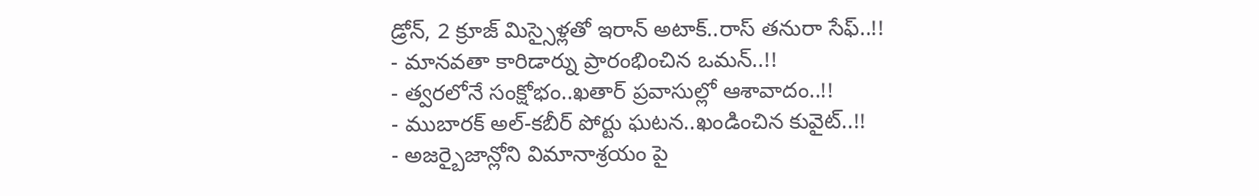డ్రోన్, 2 క్రూజ్ మిస్సైళ్లతో ఇరాన్ అటాక్..రాస్ తనురా సేఫ్..!!
- మానవతా కారిడార్ను ప్రారంభించిన ఒమన్..!!
- త్వరలోనే సంక్షోభం..ఖతార్ ప్రవాసుల్లో ఆశావాదం..!!
- ముబారక్ అల్-కబీర్ పోర్టు ఘటన..ఖండించిన కువైట్..!!
- అజర్బైజాన్లోని విమానాశ్రయం పై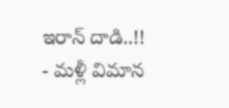ఇరాన్ దాడి..!!
- మళ్లీ విమాన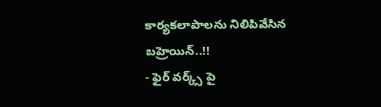కార్యకలాపాలను నిలిపివేసిన బహ్రెయిన్..!!
- ఫైర్ వర్క్స్ పై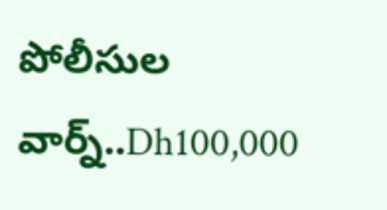పోలీసుల వార్న్..Dh100,000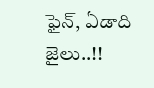ఫైన్, ఏడాది జైలు..!!